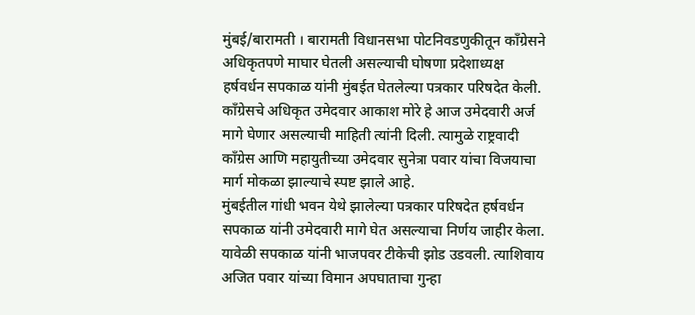मुंबई/बारामती । बारामती विधानसभा पोटनिवडणुकीतून काँग्रेसने अधिकृतपणे माघार घेतली असल्याची घोषणा प्रदेशाध्यक्ष हर्षवर्धन सपकाळ यांनी मुंबईत घेतलेल्या पत्रकार परिषदेत केली. काँग्रेसचे अधिकृत उमेदवार आकाश मोरे हे आज उमेदवारी अर्ज मागे घेणार असल्याची माहिती त्यांनी दिली. त्यामुळे राष्ट्रवादी काँग्रेस आणि महायुतीच्या उमेदवार सुनेत्रा पवार यांचा विजयाचा मार्ग मोकळा झाल्याचे स्पष्ट झाले आहे.
मुंबईतील गांधी भवन येथे झालेल्या पत्रकार परिषदेत हर्षवर्धन सपकाळ यांनी उमेदवारी मागे घेत असल्याचा निर्णय जाहीर केला. यावेळी सपकाळ यांनी भाजपवर टीकेची झोड उडवली. त्याशिवाय अजित पवार यांच्या विमान अपघाताचा गुन्हा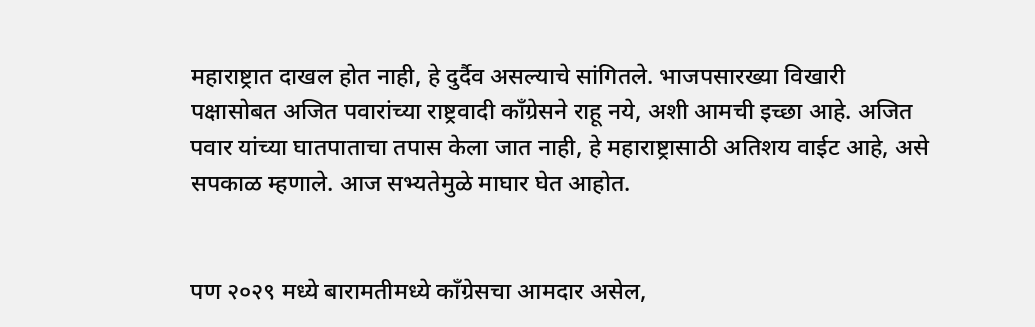महाराष्ट्रात दाखल होत नाही, हे दुर्दैव असल्याचे सांगितले. भाजपसारख्या विखारी पक्षासोबत अजित पवारांच्या राष्ट्रवादी काँग्रेसने राहू नये, अशी आमची इच्छा आहे. अजित पवार यांच्या घातपाताचा तपास केला जात नाही, हे महाराष्ट्रासाठी अतिशय वाईट आहे, असे सपकाळ म्हणाले. आज सभ्यतेमुळे माघार घेत आहोत.


पण २०२९ मध्ये बारामतीमध्ये काँग्रेसचा आमदार असेल,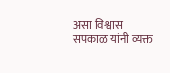असा विश्वास सपकाळ यांनी व्यक्त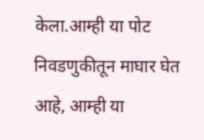केला.आम्ही या पोट निवडणुकीतून माघार घेत आहे, आम्ही या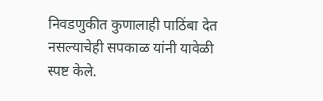निवडणुकीत कुणालाही पाठिंबा देत नसल्याचेही सपकाळ यांनी यावेळी स्पष्ट केले.